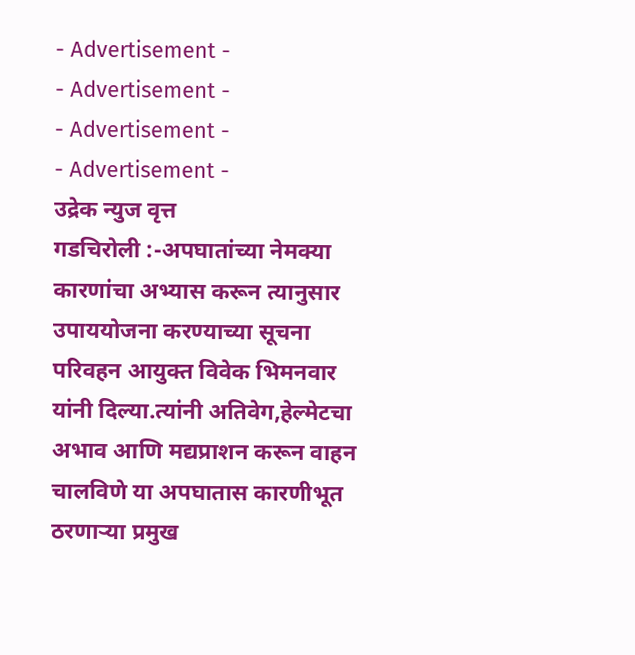- Advertisement -
- Advertisement -
- Advertisement -
- Advertisement -
उद्रेक न्युज वृत्त
गडचिरोली :-अपघातांच्या नेमक्या कारणांचा अभ्यास करून त्यानुसार उपाययोजना करण्याच्या सूचना परिवहन आयुक्त विवेक भिमनवार यांनी दिल्या.त्यांनी अतिवेग,हेल्मेटचा अभाव आणि मद्यप्राशन करून वाहन चालविणे या अपघातास कारणीभूत ठरणाऱ्या प्रमुख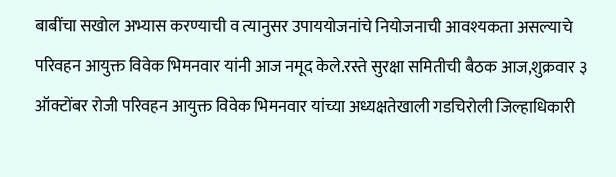बाबींचा सखोल अभ्यास करण्याची व त्यानुसर उपाययोजनांचे नियोजनाची आवश्यकता असल्याचे परिवहन आयुक्त विवेक भिमनवार यांनी आज नमूद केले.रस्ते सुरक्षा समितीची बैठक आज,शुक्रवार ३ ऑक्टोंबर रोजी परिवहन आयुक्त विवेक भिमनवार यांच्या अध्यक्षतेखाली गडचिरोली जिल्हाधिकारी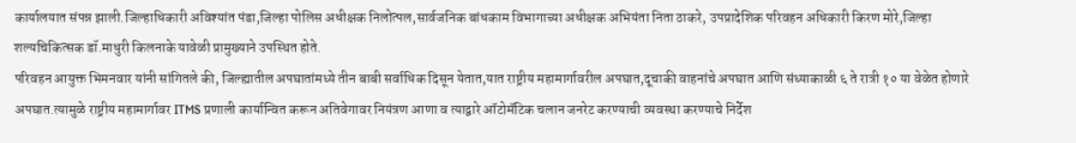कार्यालयात संपन्न झाली.जिल्हाधिकारी अविश्यांत पंडा,जिल्हा पोलिस अधीक्षक निलोत्पल,सार्वजनिक बांधकाम विभागाच्या अधीक्षक अभियंता निता ठाकरे, उपप्रादेशिक परिवहन अधिकारी किरण मोरे,जिल्हा शल्यचिकित्सक डॉ.माधुरी किलनाके यावेळी प्रामुख्याने उपस्थित होते.
परिवहन आयुक्त भिमनवार यांनी सांगितले की, जिल्ह्यातील अपघातांमध्ये तीन बाबी सर्वाधिक दिसून येतात,यात राष्ट्रीय महामार्गावरील अपघात,दूचाकी वाहनांचे अपघात आणि संध्याकाळी ६ ते रात्री १० या वेळेत होणारे अपघात.त्यामुळे राष्ट्रीय महामार्गावर ITMS प्रणाली कार्यान्वित करून अतिवेगावर नियंत्रण आणा व त्याद्वारे ऑटोमॅटिक चलान जनरेट करण्याची व्यवस्था करण्याचे निर्देश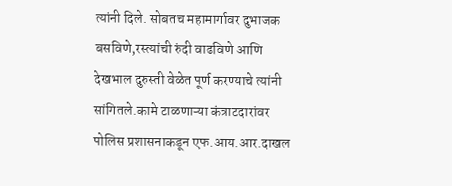त्यांनी दिले. सोबतच महामार्गावर दुभाजक बसविणे,रस्त्यांची रुंदी वाढविणे आणि देखभाल दुरुस्ती वेळेत पूर्ण करण्याचे त्यांनी सांगितले.कामे टाळणाऱ्या कंत्राटदारांवर पोलिस प्रशासनाकडून एफ.आय.आर.दाखल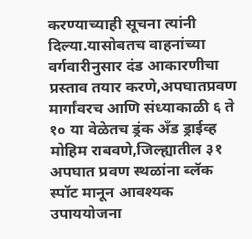करण्याच्याही सूचना त्यांनी दिल्या.यासोबतच वाहनांच्या वर्गवारीनुसार दंड आकारणीचा प्रस्ताव तयार करणे,अपघातप्रवण मार्गांवरच आणि संध्याकाळी ६ ते १० या वेळेतच ड्रंक अँड ड्राईव्ह मोहिम राबवणे,जिल्ह्यातील ३१ अपघात प्रवण स्थळांना ब्लॅक स्पॉट मानून आवश्यक उपाययोजना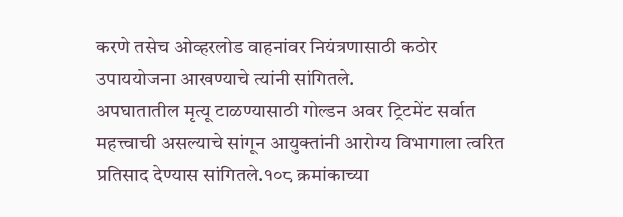करणे तसेच ओव्हरलोड वाहनांवर नियंत्रणासाठी कठोर उपाययोजना आखण्याचे त्यांनी सांगितले.
अपघातातील मृत्यू टाळण्यासाठी गोल्डन अवर ट्रिटमेंट सर्वात महत्त्वाची असल्याचे सांगून आयुक्तांनी आरोग्य विभागाला त्वरित प्रतिसाद देण्यास सांगितले.१०८ क्रमांकाच्या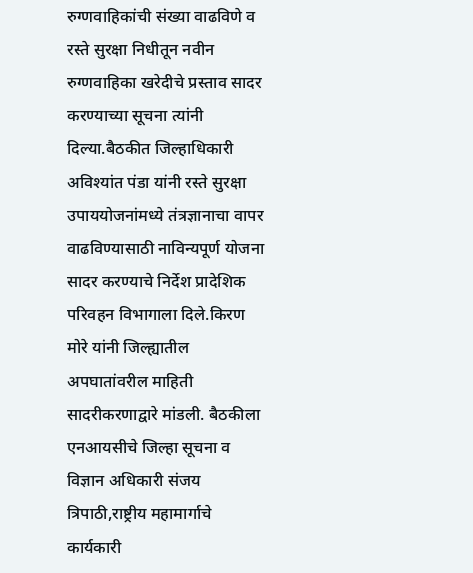रुग्णवाहिकांची संख्या वाढविणे व रस्ते सुरक्षा निधीतून नवीन रुग्णवाहिका खरेदीचे प्रस्ताव सादर करण्याच्या सूचना त्यांनी दिल्या.बैठकीत जिल्हाधिकारी अविश्यांत पंडा यांनी रस्ते सुरक्षा उपाययोजनांमध्ये तंत्रज्ञानाचा वापर वाढविण्यासाठी नाविन्यपूर्ण योजना सादर करण्याचे निर्देश प्रादेशिक परिवहन विभागाला दिले.किरण मोरे यांनी जिल्ह्यातील अपघातांवरील माहिती सादरीकरणाद्वारे मांडली. बैठकीला एनआयसीचे जिल्हा सूचना व विज्ञान अधिकारी संजय त्रिपाठी,राष्ट्रीय महामार्गाचे कार्यकारी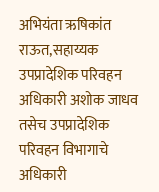अभियंता ऋषिकांत राऊत,सहाय्यक उपप्रादेशिक परिवहन अधिकारी अशोक जाधव तसेच उपप्रादेशिक परिवहन विभागाचे अधिकारी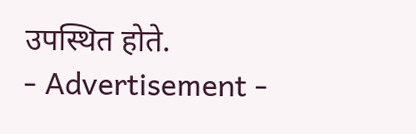उपस्थित होते.
- Advertisement -